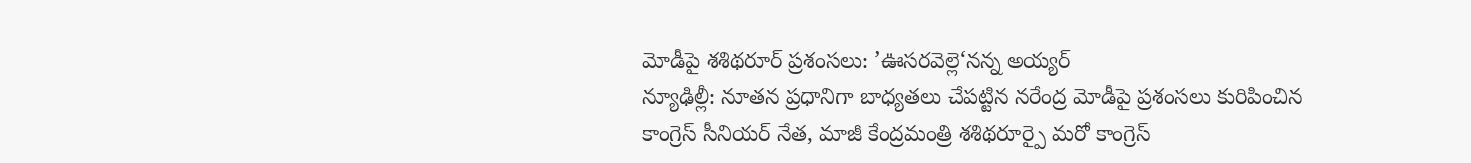మోడీపై శశిథరూర్ ప్రశంసలు: ’ఊసరవెల్లె‘నన్న అయ్యర్
న్యూఢిల్లీ: నూతన ప్రధానిగా బాధ్యతలు చేపట్టిన నరేంద్ర మోడీపై ప్రశంసలు కురిపించిన కాంగ్రెస్ సీనియర్ నేత, మాజీ కేంద్రమంత్రి శశిథరూర్పై మరో కాంగ్రెస్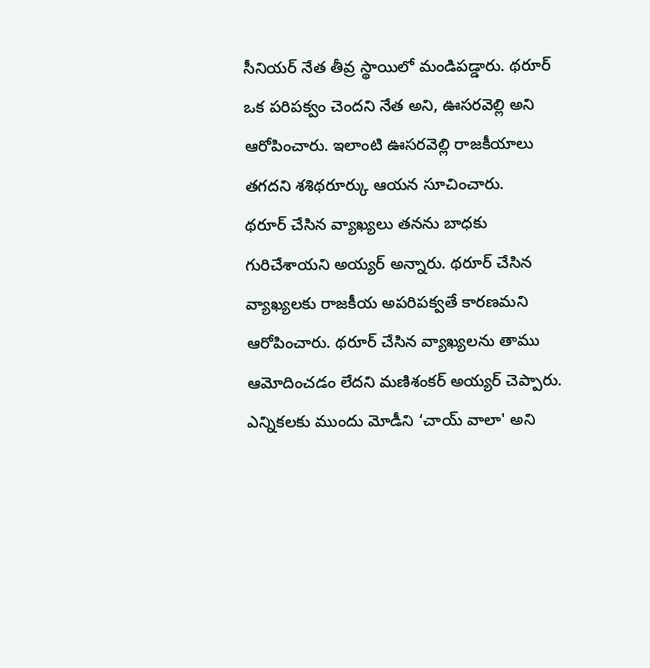సీనియర్ నేత తీవ్ర స్థాయిలో మండిపడ్డారు. థరూర్ ఒక పరిపక్వం చెందని నేత అని, ఊసరవెల్లి అని ఆరోపించారు. ఇలాంటి ఊసరవెల్లి రాజకీయాలు తగదని శశిథరూర్కు ఆయన సూచించారు.
థరూర్ చేసిన వ్యాఖ్యలు తనను బాధకు గురిచేశాయని అయ్యర్ అన్నారు. థరూర్ చేసిన వ్యాఖ్యలకు రాజకీయ అపరిపక్వతే కారణమని ఆరోపించారు. థరూర్ చేసిన వ్యాఖ్యలను తాము ఆమోదించడం లేదని మణిశంకర్ అయ్యర్ చెప్పారు. ఎన్నికలకు ముందు మోడీని ‘చాయ్ వాలా' అని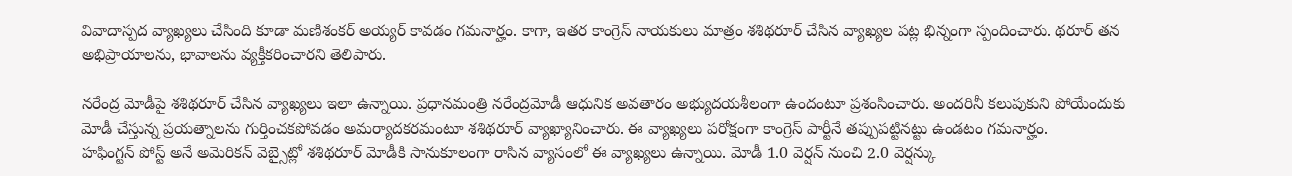వివాదాస్పద వ్యాఖ్యలు చేసింది కూడా మణిశంకర్ అయ్యర్ కావడం గమనార్హం. కాగా, ఇతర కాంగ్రెస్ నాయకులు మాత్రం శశిథరూర్ చేసిన వ్యాఖ్యల పట్ల భిన్నంగా స్పందించారు. థరూర్ తన అభిప్రాయాలను, భావాలను వ్యక్తీకరించారని తెలిపారు.

నరేంద్ర మోడీపై శశిథరూర్ చేసిన వ్యాఖ్యలు ఇలా ఉన్నాయి. ప్రధానమంత్రి నరేంద్రమోడీ ఆధునిక అవతారం అభ్యుదయశీలంగా ఉందంటూ ప్రశంసించారు. అందరినీ కలుపుకుని పోయేందుకు మోడీ చేస్తున్న ప్రయత్నాలను గుర్తించకపోవడం అమర్యాదకరమంటూ శశిథరూర్ వ్యాఖ్యానించారు. ఈ వ్యాఖ్యలు పరోక్షంగా కాంగ్రెస్ పార్టీనే తప్పుపట్టినట్టు ఉండటం గమనార్హం.
హఫింగ్టన్ పోస్ట్ అనే అమెరికన్ వెబ్సైట్లో శశిథరూర్ మోడీకి సానుకూలంగా రాసిన వ్యాసంలో ఈ వ్యాఖ్యలు ఉన్నాయి. మోడీ 1.0 వెర్షన్ నుంచి 2.0 వెర్షన్కు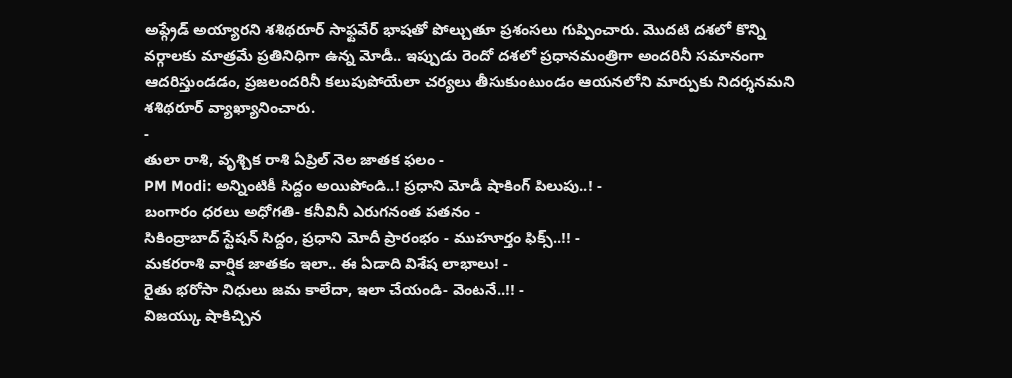అప్గ్రేడ్ అయ్యారని శశిథరూర్ సాఫ్టవేర్ భాషతో పోల్చుతూ ప్రశంసలు గుప్పించారు. మొదటి దశలో కొన్ని వర్గాలకు మాత్రమే ప్రతినిధిగా ఉన్న మోడీ.. ఇప్పుడు రెందో దశలో ప్రధానమంత్రిగా అందరినీ సమానంగా ఆదరిస్తుండడం, ప్రజలందరినీ కలుపుపోయేలా చర్యలు తీసుకుంటుండం ఆయనలోని మార్పుకు నిదర్శనమని శశిథరూర్ వ్యాఖ్యానించారు.
-
తులా రాశి, వృశ్చిక రాశి ఏప్రిల్ నెల జాతక ఫలం -
PM Modi: అన్నింటికీ సిద్దం అయిపోండి..! ప్రధాని మోడీ షాకింగ్ పిలుపు..! -
బంగారం ధరలు అధోగతి- కనీవినీ ఎరుగనంత పతనం -
సికింద్రాబాద్ స్టేషన్ సిద్దం, ప్రధాని మోదీ ప్రారంభం - ముహూర్తం ఫిక్స్..!! -
మకరరాశి వార్షిక జాతకం ఇలా.. ఈ ఏడాది విశేష లాభాలు! -
రైతు భరోసా నిధులు జమ కాలేదా, ఇలా చేయండి- వెంటనే..!! -
విజయ్కు షాకిచ్చిన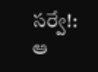సర్వే!: ఆ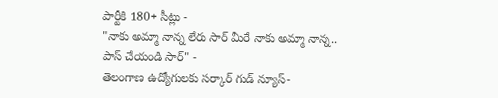పార్టీకి 180+ సీట్లు -
"నాకు అమ్మా నాన్న లేరు సార్ మీరే నాకు అమ్మా నాన్న.. పాస్ చేయండి సార్" -
తెలంగాణ ఉద్యోగులకు సర్కార్ గుడ్ న్యూస్-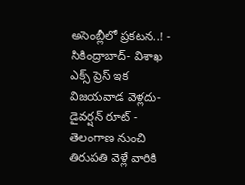అసెంబ్లీలో ప్రకటన..! -
సికింద్రాబాద్- విశాఖ ఎక్స్ ప్రెస్ ఇక విజయవాడ వెళ్లదు- డైవర్షన్ రూట్ -
తెలంగాణ నుంచి తిరుపతి వెళ్లే వారికి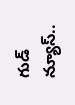గుడ్ న్యూస్..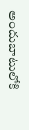అందుబాటులోకి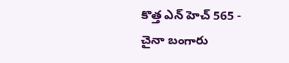కొత్త ఎన్ హెచ్ 565 -
చైనా బంగారు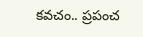కవచం.. ప్రపంచ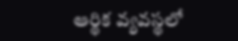ఆర్థిక వ్యవస్థలో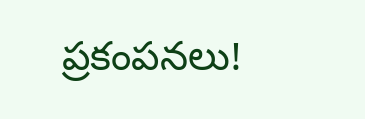ప్రకంపనలు!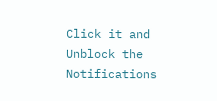Click it and Unblock the Notifications